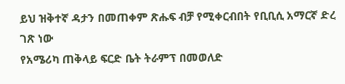ይህ ዝቅተኛ ዳታን በመጠቀም ጽሑፍ ብቻ የሚቀርብበት የቢቢሲ አማርኛ ድረ ገጽ ነው
የአሜሪካ ጠቅላይ ፍርድ ቤት ትራምፕ በመወለድ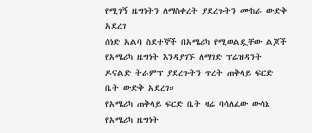የሚገኝ ዜግነትን ለማስቀረት ያደረጉትን ሙከራ ውድቅ አደረገ
ሰነድ አልባ ስደተኞች በአሜሪካ የሚወልዷቸው ልጆች የአሜሪካ ዜግነት እንዳያገኙ ለማገድ ፕሬዝዳንት ዶናልድ ትራምፕ ያደረጉትን ጥረት ጠቅላይ ፍርድ ቤት ውድቅ አደረገ።
የአሜሪካ ጠቅላይ ፍርድ ቤት ዛሬ ባሳለፈው ውሳኔ የአሜሪካ ዜግነት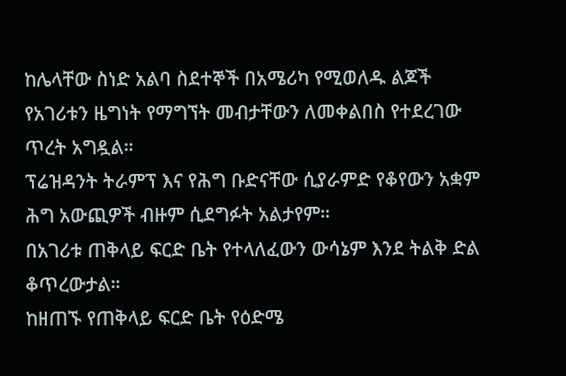ከሌላቸው ስነድ አልባ ስደተኞች በአሜሪካ የሚወለዱ ልጆች የአገሪቱን ዜግነት የማግኘት መብታቸውን ለመቀልበስ የተደረገው ጥረት አግዷል።
ፕሬዝዳንት ትራምፕ እና የሕግ ቡድናቸው ሲያራምድ የቆየውን አቋም ሕግ አውጪዎች ብዙም ሲደግፉት አልታየም።
በአገሪቱ ጠቅላይ ፍርድ ቤት የተላለፈውን ውሳኔም እንደ ትልቅ ድል ቆጥረውታል።
ከዘጠኙ የጠቅላይ ፍርድ ቤት የዕድሜ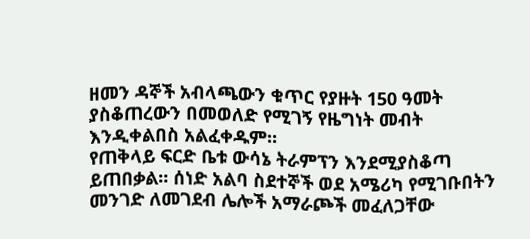ዘመን ዳኞች አብላጫውን ቁጥር የያዙት 150 ዓመት ያስቆጠረውን በመወለድ የሚገኝ የዜግነት መብት እንዲቀልበስ አልፈቀዱም።
የጠቅላይ ፍርድ ቤቱ ውሳኔ ትራምፕን እንደሚያስቆጣ ይጠበቃል። ሰነድ አልባ ስደተኞች ወደ አሜሪካ የሚገቡበትን መንገድ ለመገደብ ሌሎች አማራጮች መፈለጋቸው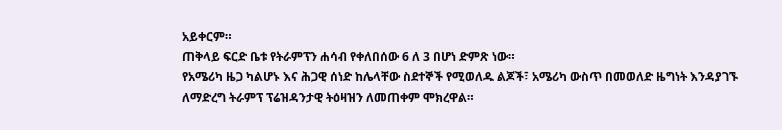አይቀርም።
ጠቅላይ ፍርድ ቤቱ የትራምፕን ሐሳብ የቀለበሰው 6 ለ 3 በሆነ ድምጽ ነው።
የአሜሪካ ዜጋ ካልሆኑ እና ሕጋዊ ሰነድ ከሌላቸው ስደተኞች የሚወለዱ ልጆች፣ አሜሪካ ውስጥ በመወለድ ዜግነት እንዳያገኙ ለማድረግ ትራምፕ ፕሬዝዳንታዊ ትዕዛዝን ለመጠቀም ሞክረዋል።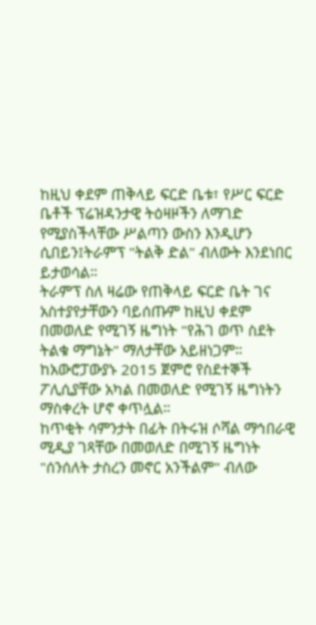ከዚህ ቀደም ጠቅላይ ፍርድ ቤቱ፣ የሥር ፍርድ ቤቶች ፕሬዝዳንታዊ ትዕዛዞችን ለማገድ የሚያስችላቸው ሥልጣን ውስን እንዲሆን ሲበይን፤ትራምፕ "ትልቅ ድል" ብለውት እንደነበር ይታወሳል።
ትራምፕ ስለ ዛሬው የጠቅላይ ፍርድ ቤት ገና አስተያየታቸውን ባይሰጡም ከዚህ ቀደም በመወለድ የሚገኝ ዜግነት "የሕገ ወጥ ስደት ትልቁ ማግኔት" ማለታቸው አይዘነጋም።
ከአውሮፓውያኑ 2015 ጀምሮ የስደተኞች ፖሊሲያቸው አካል በመወለድ የሚገኝ ዜግነትን ማስቀረት ሆኖ ቀጥሏል።
ከጥቂት ሳምንታት በፊት በትሩዝ ሶሻል ማኅበራዊ ሚዲያ ገጻቸው በመወለድ በሚገኝ ዜግነት "ሰንሰለት ታስረን መኖር አንችልም" ብለው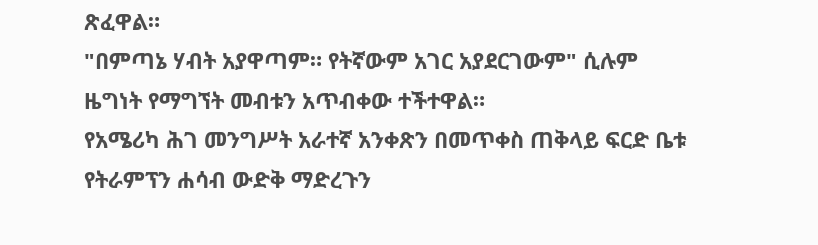ጽፈዋል።
"በምጣኔ ሃብት አያዋጣም። የትኛውም አገር አያደርገውም" ሲሉም ዜግነት የማግኘት መብቱን አጥብቀው ተችተዋል።
የአሜሪካ ሕገ መንግሥት አራተኛ አንቀጽን በመጥቀስ ጠቅላይ ፍርድ ቤቱ የትራምፕን ሐሳብ ውድቅ ማድረጉን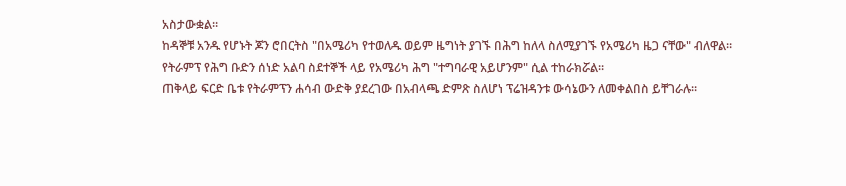አስታውቋል።
ከዳኞቹ አንዱ የሆኑት ጆን ሮበርትስ "በአሜሪካ የተወለዱ ወይም ዜግነት ያገኙ በሕግ ከለላ ስለሚያገኙ የአሜሪካ ዜጋ ናቸው" ብለዋል።
የትራምፕ የሕግ ቡድን ሰነድ አልባ ስደተኞች ላይ የአሜሪካ ሕግ "ተግባራዊ አይሆንም" ሲል ተከራክሯል።
ጠቅላይ ፍርድ ቤቱ የትራምፕን ሐሳብ ውድቅ ያደረገው በአብላጫ ድምጽ ስለሆነ ፕሬዝዳንቱ ውሳኔውን ለመቀልበስ ይቸገራሉ።